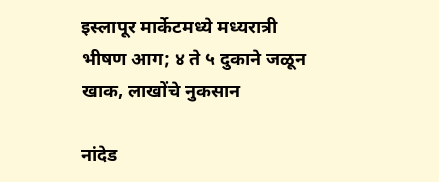इस्लापूर मार्केटमध्ये मध्यरात्री भीषण आग; ४ ते ५ दुकाने जळून खाक, लाखोंचे नुकसान

नांदेड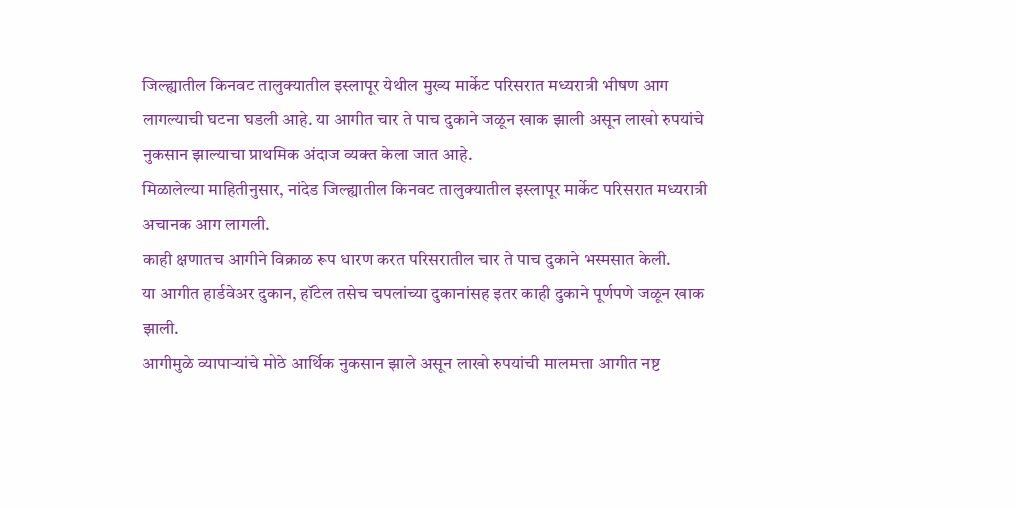जिल्ह्यातील किनवट तालुक्यातील इस्लापूर येथील मुख्य मार्केट परिसरात मध्यरात्री भीषण आग लागल्याची घटना घडली आहे. या आगीत चार ते पाच दुकाने जळून खाक झाली असून लाखो रुपयांचे नुकसान झाल्याचा प्राथमिक अंदाज व्यक्त केला जात आहे.
मिळालेल्या माहितीनुसार, नांदेड जिल्ह्यातील किनवट तालुक्यातील इस्लापूर मार्केट परिसरात मध्यरात्री अचानक आग लागली.
काही क्षणातच आगीने विक्राळ रूप धारण करत परिसरातील चार ते पाच दुकाने भस्मसात केली.
या आगीत हार्डवेअर दुकान, हॉटेल तसेच चपलांच्या दुकानांसह इतर काही दुकाने पूर्णपणे जळून खाक झाली.
आगीमुळे व्यापाऱ्यांचे मोठे आर्थिक नुकसान झाले असून लाखो रुपयांची मालमत्ता आगीत नष्ट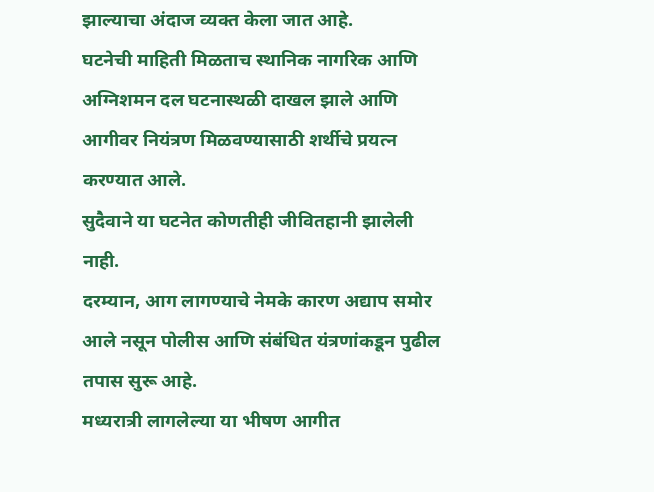झाल्याचा अंदाज व्यक्त केला जात आहे.
घटनेची माहिती मिळताच स्थानिक नागरिक आणि अग्निशमन दल घटनास्थळी दाखल झाले आणि आगीवर नियंत्रण मिळवण्यासाठी शर्थीचे प्रयत्न करण्यात आले.
सुदैवाने या घटनेत कोणतीही जीवितहानी झालेली नाही.
दरम्यान, आग लागण्याचे नेमके कारण अद्याप समोर आले नसून पोलीस आणि संबंधित यंत्रणांकडून पुढील तपास सुरू आहे.
मध्यरात्री लागलेल्या या भीषण आगीत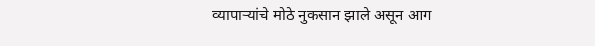व्यापाऱ्यांचे मोठे नुकसान झाले असून आग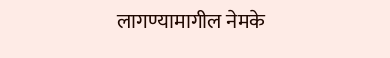लागण्यामागील नेमके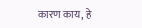कारण काय, हे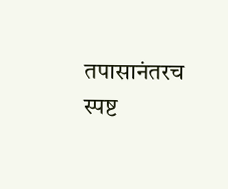तपासानंतरच स्पष्ट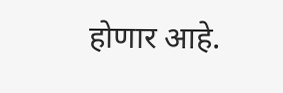होणार आहे.